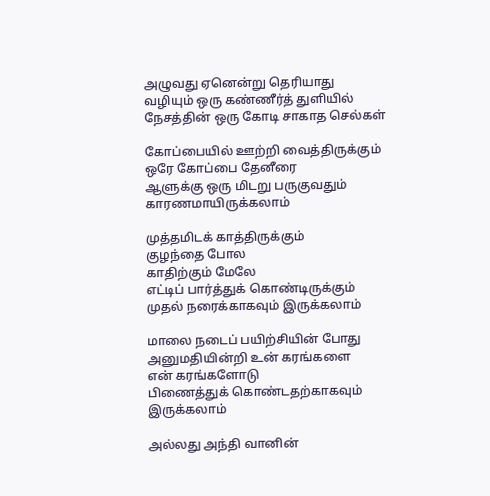அழுவது ஏனென்று தெரியாது
வழியும் ஒரு கண்ணீர்த் துளியில்
நேசத்தின் ஒரு கோடி சாகாத செல்கள்

கோப்பையில் ஊற்றி வைத்திருக்கும்
ஒரே கோப்பை தேனீரை
ஆளுக்கு ஒரு மிடறு பருகுவதும்
காரணமாயிருக்கலாம்

முத்தமிடக் காத்திருக்கும்
குழந்தை போல
காதிற்கும் மேலே
எட்டிப் பார்த்துக் கொண்டிருக்கும்
முதல் நரைக்காகவும் இருக்கலாம்

மாலை நடைப் பயிற்சியின் போது
அனுமதியின்றி உன் கரங்களை
என் கரங்களோடு
பிணைத்துக் கொண்டதற்காகவும் இருக்கலாம்

அல்லது அந்தி வானின்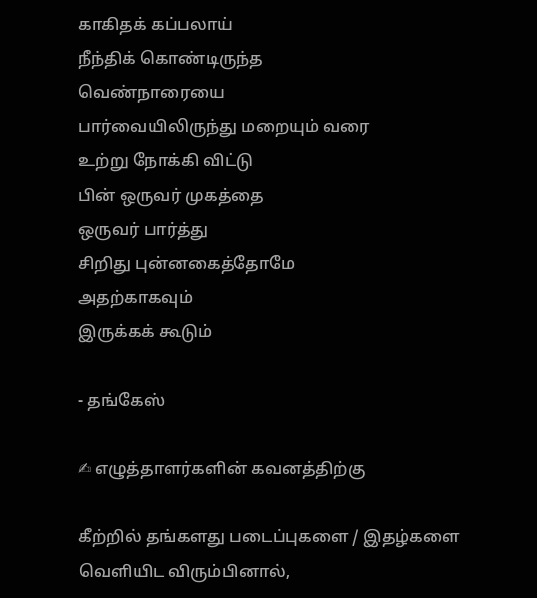காகிதக் கப்பலாய்
நீந்திக் கொண்டிருந்த
வெண்நாரையை
பார்வையிலிருந்து மறையும் வரை
உற்று நோக்கி விட்டு
பின் ஒருவர் முகத்தை
ஒருவர் பார்த்து
சிறிது புன்னகைத்தோமே
அதற்காகவும்
இருக்கக் கூடும்

- தங்கேஸ்

✍ எழுத்தாளர்களின் கவனத்திற்கு

கீற்றில் தங்களது படைப்புகளை / இதழ்களை வெளியிட விரும்பினால்,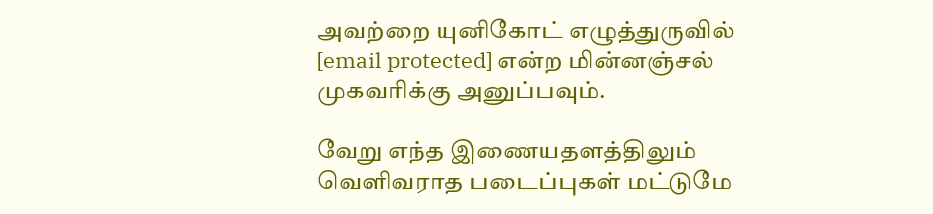அவற்றை யுனிகோட் எழுத்துருவில் [email protected] என்ற மின்னஞ்சல் முகவரிக்கு அனுப்பவும்.

வேறு எந்த இணையதளத்திலும் வெளிவராத படைப்புகள் மட்டுமே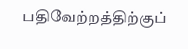பதிவேற்றத்திற்குப்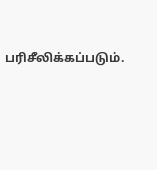பரிசீலிக்கப்படும்.